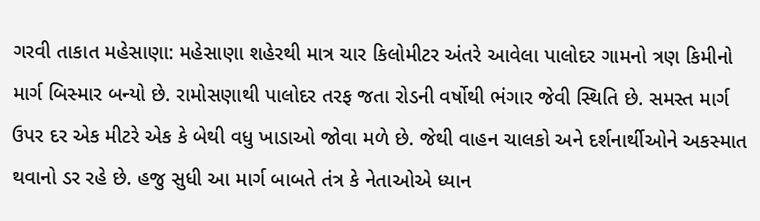ગરવી તાકાત મહેસાણા: મહેસાણા શહેરથી માત્ર ચાર કિલોમીટર અંતરે આવેલા પાલોદર ગામનો ત્રણ કિમીનો માર્ગ બિસ્માર બન્યો છે. રામોસણાથી પાલોદર તરફ જતા રોડની વર્ષોથી ભંગાર જેવી સ્થિતિ છે. સમસ્ત માર્ગ ઉપર દર એક મીટરે એક કે બેથી વધુ ખાડાઓ જોવા મળે છે. જેથી વાહન ચાલકો અને દર્શનાર્થીઓને અકસ્માત થવાનો ડર રહે છે. હજુ સુધી આ માર્ગ બાબતે તંત્ર કે નેતાઓએ ધ્યાન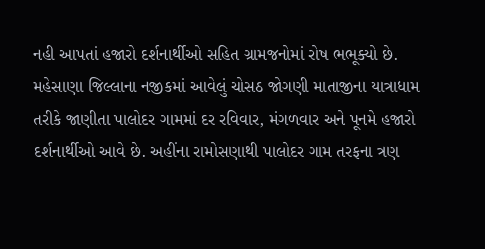નહી આપતાં હજારો દર્શનાર્થીઓ સહિત ગ્રામજનોમાં રોષ ભભૂક્યો છે.
મહેસાણા જિલ્લાના નજીકમાં આવેલું ચોસઠ જોગણી માતાજીના યાત્રાધામ તરીકે જાણીતા પાલોદર ગામમાં દર રવિવાર, મંગળવાર અને પૂનમે હજારો દર્શનાર્થીઓ આવે છે. અહીંના રામોસણાથી પાલોદર ગામ તરફના ત્રણ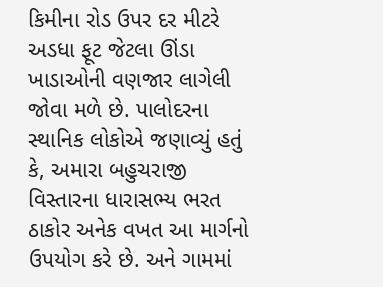કિમીના રોડ ઉપર દર મીટરે અડધા ફૂટ જેટલા ઊંડા ખાડાઓની વણજાર લાગેલી જોવા મળે છે. પાલોદરના સ્થાનિક લોકોએ જણાવ્યું હતું કે, અમારા બહુચરાજી વિસ્તારના ધારાસભ્ય ભરત ઠાકોર અનેક વખત આ માર્ગનો ઉપયોગ કરે છે. અને ગામમાં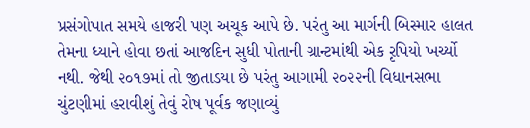પ્રસંગોપાત સમયે હાજરી પણ અચૂક આપે છે. પરંતુ આ માર્ગની બિસ્માર હાલત તેમના ધ્યાને હોવા છતાં આજદિન સુધી પોતાની ગ્રાન્ટમાંથી એક રૃપિયો ખર્ચ્યો નથી. જેથી ૨૦૧૭માં તો જીતાડયા છે પરંતુ આગામી ૨૦૨૨ની વિધાનસભા ચુંટણીમાં હરાવીશું તેવું રોષ પૂર્વક જણાવ્યું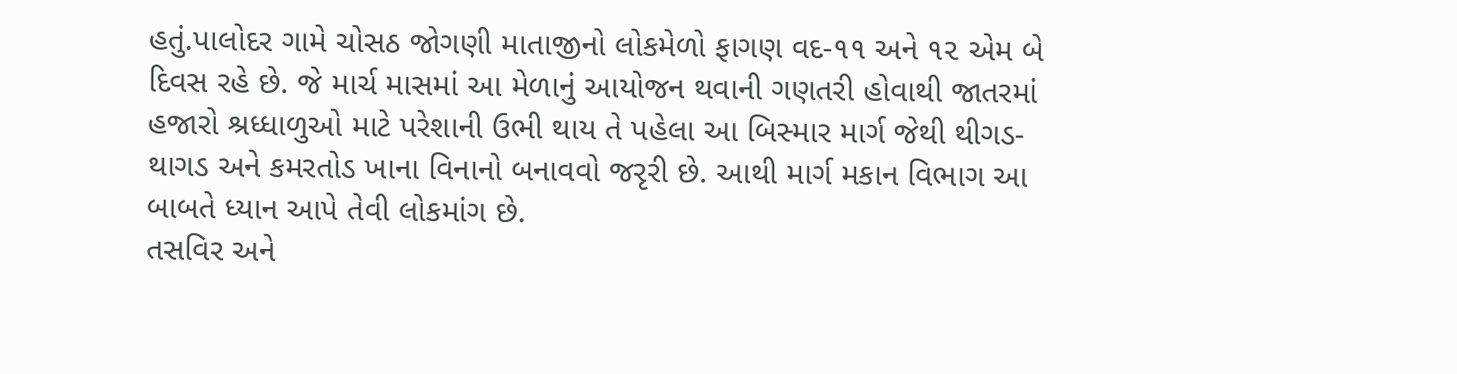હતું.પાલોદર ગામે ચોસઠ જોગણી માતાજીનો લોકમેળો ફાગણ વદ-૧૧ અને ૧૨ એમ બે દિવસ રહે છે. જે માર્ચ માસમાં આ મેળાનું આયોજન થવાની ગણતરી હોવાથી જાતરમાં હજારો શ્રધ્ધાળુઓ માટે પરેશાની ઉભી થાય તે પહેલા આ બિસ્માર માર્ગ જેથી થીગડ-થાગડ અને કમરતોડ ખાના વિનાનો બનાવવો જરૃરી છે. આથી માર્ગ મકાન વિભાગ આ બાબતે ધ્યાન આપે તેવી લોકમાંગ છે.
તસવિર અને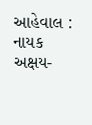આહેવાલ : નાયક અક્ષય-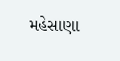મહેસાણા